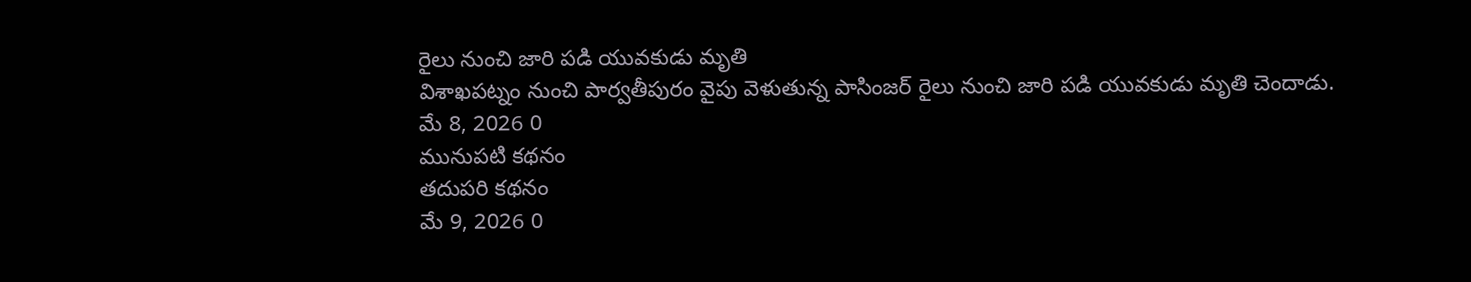రైలు నుంచి జారి పడి యువకుడు మృతి
విశాఖపట్నం నుంచి పార్వతీపురం వైపు వెళుతున్న పాసింజర్ రైలు నుంచి జారి పడి యువకుడు మృతి చెందాడు.
మే 8, 2026 0
మునుపటి కథనం
తదుపరి కథనం
మే 9, 2026 0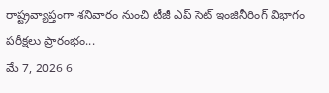రాష్ట్రవ్యాప్తంగా శనివారం నుంచి టీజీ ఎప్ సెట్ ఇంజినీరింగ్ విభాగం పరీక్షలు ప్రారంభం...
మే 7, 2026 6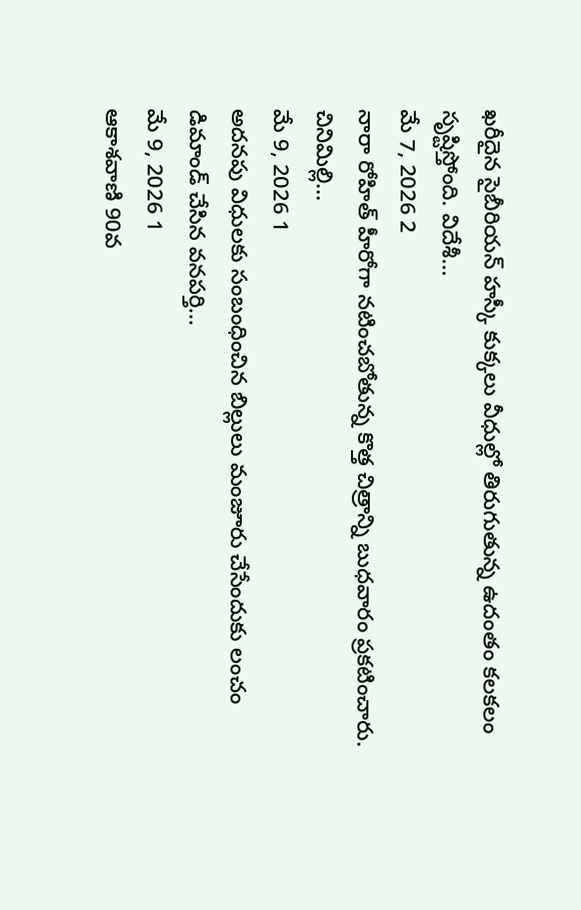ఖరీదైన సైబీరియన్ హస్కీ కుక్కలు వీధుల్లో తిరుగుతున్న ఉదంతం కలకలం సృష్టిస్తోంది. విదేశీ...
మే 7, 2026 2
నారా రోహిత్ హీరోగా నటించబోతున్న కొత్త చిత్రాన్ని బుధవారం ప్రకటించారు. చినిమిల్లి...
మే 9, 2026 1
అదనపు విధులకు సంబంధించిన బిల్లులు మంజూరు చేసేందుకు లంచం డిమాండ్ చేసిన వనపర్తి...
మే 9, 2026 1
ఆకాశవాణి 90వ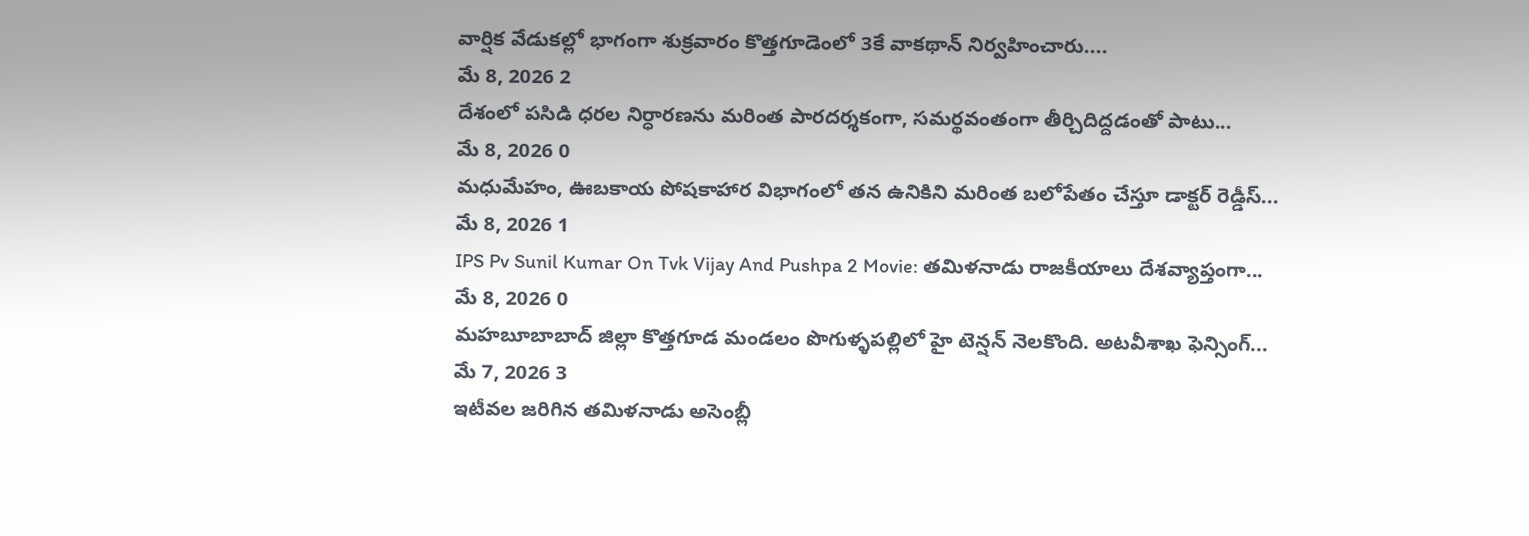వార్షిక వేడుకల్లో భాగంగా శుక్రవారం కొత్తగూడెంలో 3కే వాకథాన్ నిర్వహించారు....
మే 8, 2026 2
దేశంలో పసిడి ధరల నిర్ధారణను మరింత పారదర్శకంగా, సమర్థవంతంగా తీర్చిదిద్దడంతో పాటు...
మే 8, 2026 0
మధుమేహం, ఊబకాయ పోషకాహార విభాగంలో తన ఉనికిని మరింత బలోపేతం చేస్తూ డాక్టర్ రెడ్డీస్...
మే 8, 2026 1
IPS Pv Sunil Kumar On Tvk Vijay And Pushpa 2 Movie: తమిళనాడు రాజకీయాలు దేశవ్యాప్తంగా...
మే 8, 2026 0
మహబూబాబాద్ జిల్లా కొత్తగూడ మండలం పొగుళ్ళపల్లిలో హై టెన్షన్ నెలకొంది. అటవీశాఖ ఫెన్సింగ్...
మే 7, 2026 3
ఇటీవల జరిగిన తమిళనాడు అసెంబ్లీ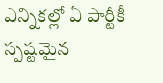ఎన్నికల్లో ఏ పార్టీకీ స్పష్టమైన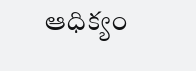ఆధిక్యం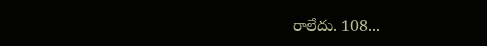రాలేదు. 108...